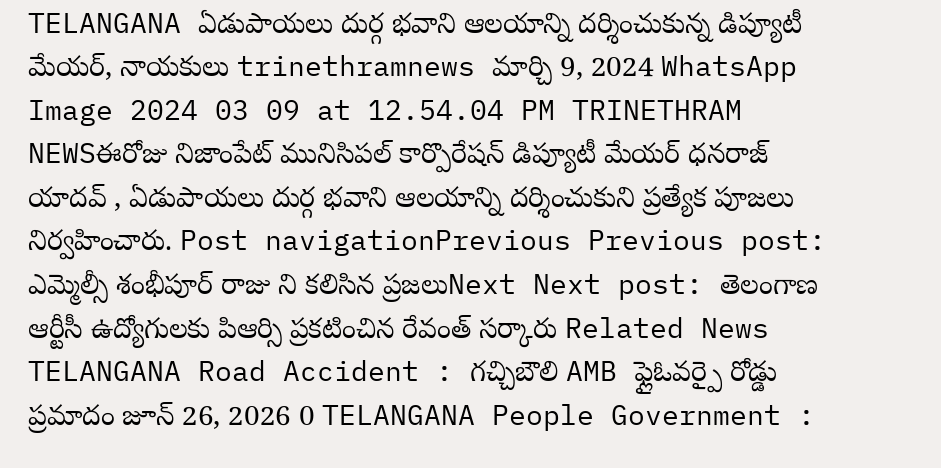TELANGANA ఏడుపాయలు దుర్గ భవాని ఆలయాన్ని దర్శించుకున్న డిప్యూటీ మేయర్, నాయకులు trinethramnews మార్చి 9, 2024 WhatsApp Image 2024 03 09 at 12.54.04 PM TRINETHRAM NEWSఈరోజు నిజాంపేట్ మునిసిపల్ కార్పొరేషన్ డిప్యూటీ మేయర్ ధనరాజ్ యాదవ్ , ఏడుపాయలు దుర్గ భవాని ఆలయాన్ని దర్శించుకుని ప్రత్యేక పూజలు నిర్వహించారు. Post navigationPrevious Previous post: ఎమ్మెల్సీ శంభీపూర్ రాజు ని కలిసిన ప్రజలుNext Next post: తెలంగాణ ఆర్టీసీ ఉద్యోగులకు పిఆర్సి ప్రకటించిన రేవంత్ సర్కారు Related News TELANGANA Road Accident : గచ్చిబౌలి AMB ఫ్లైఓవర్పై రోడ్డు ప్రమాదం జూన్ 26, 2026 0 TELANGANA People Government :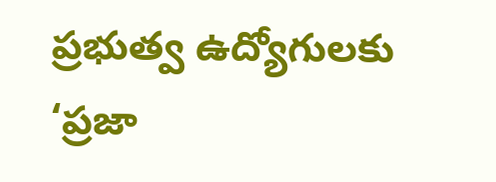ప్రభుత్వ ఉద్యోగులకు ‘ప్రజా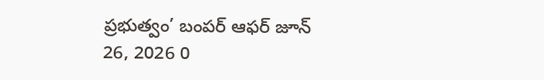ప్రభుత్వం’ బంపర్ ఆఫర్ జూన్ 26, 2026 0